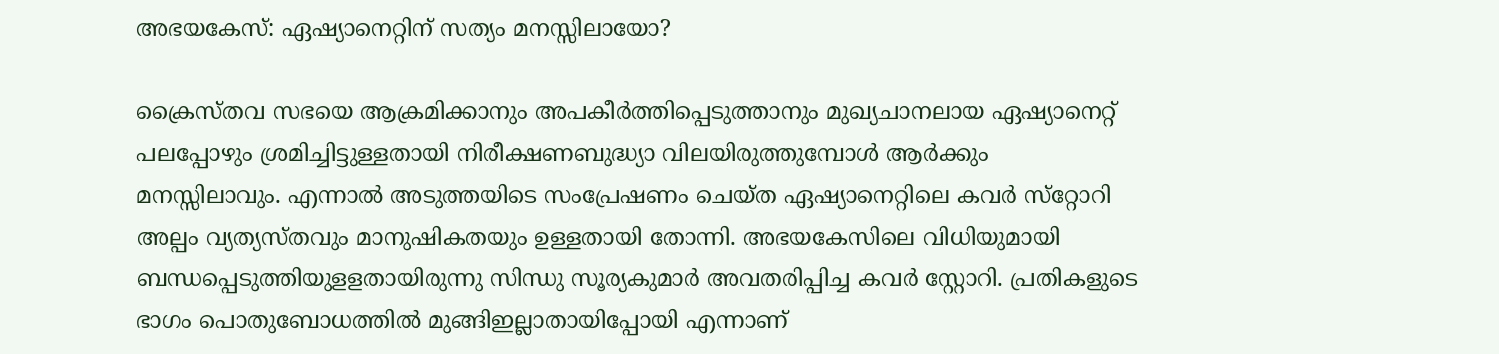അഭയകേസ്: ഏഷ്യാനെറ്റിന് സത്യം മനസ്സിലായോ?

ക്രൈസ്തവ സഭയെ ആക്രമിക്കാനും അപകീര്‍ത്തിപ്പെടുത്താനും മുഖ്യചാനലായ ഏഷ്യാനെറ്റ് പലപ്പോഴും ശ്രമിച്ചിട്ടുള്ളതായി നിരീക്ഷണബുദ്ധ്യാ വിലയിരുത്തുമ്പോള്‍ ആര്‍ക്കും മനസ്സിലാവും. എന്നാല്‍ അടുത്തയിടെ സംപ്രേഷണം ചെയ്ത ഏഷ്യാനെറ്റിലെ കവര്‍ സ്‌റ്റോറി അല്പം വ്യത്യസ്തവും മാനുഷികതയും ഉള്ളതായി തോന്നി. അഭയകേസിലെ വിധിയുമായി ബന്ധപ്പെടുത്തിയുളളതായിരുന്നു സിന്ധു സൂര്യകുമാര്‍ അവതരിപ്പിച്ച കവര്‍ സ്റ്റോറി. പ്രതികളുടെ ഭാഗം പൊതുബോധത്തില്‍ മുങ്ങിഇല്ലാതായിപ്പോയി എന്നാണ്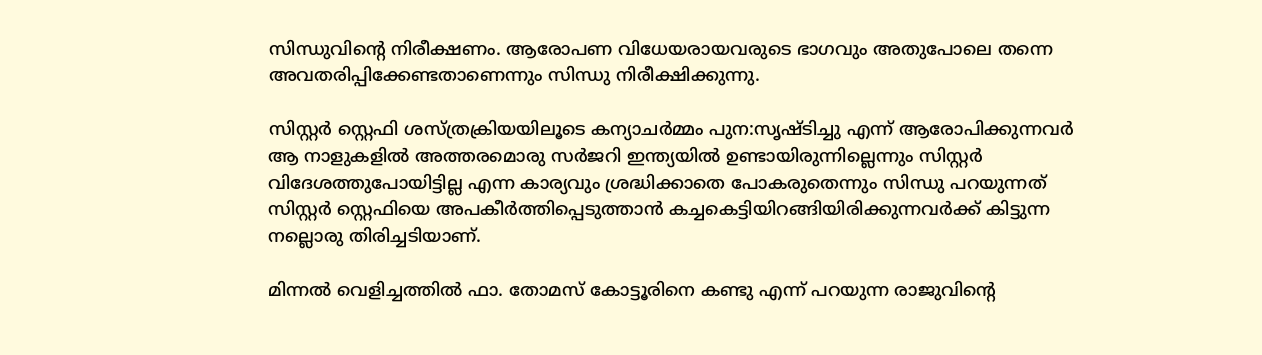സിന്ധുവിന്റെ നിരീക്ഷണം. ആരോപണ വിധേയരായവരുടെ ഭാഗവും അതുപോലെ തന്നെ അവതരിപ്പിക്കേണ്ടതാണെന്നും സിന്ധു നിരീക്ഷിക്കുന്നു.

സിസ്റ്റര്‍ സ്റ്റെഫി ശസ്ത്രക്രിയയിലൂടെ കന്യാചര്‍മ്മം പുന:സൃഷ്ടിച്ചു എന്ന് ആരോപിക്കുന്നവര്‍ ആ നാളുകളില്‍ അത്തരമൊരു സര്‍ജറി ഇന്ത്യയില്‍ ഉണ്ടായിരുന്നില്ലെന്നും സിസ്റ്റര്‍ വിദേശത്തുപോയിട്ടില്ല എന്ന കാര്യവും ശ്രദ്ധിക്കാതെ പോകരുതെന്നും സിന്ധു പറയുന്നത് സിസ്റ്റര്‍ സ്റ്റെഫിയെ അപകീര്‍ത്തിപ്പെടുത്താന്‍ കച്ചകെട്ടിയിറങ്ങിയിരിക്കുന്നവര്‍ക്ക് കിട്ടുന്ന നല്ലൊരു തിരിച്ചടിയാണ്.

മിന്നല്‍ വെളിച്ചത്തില്‍ ഫാ. തോമസ് കോട്ടൂരിനെ കണ്ടു എന്ന് പറയുന്ന രാജുവിന്റെ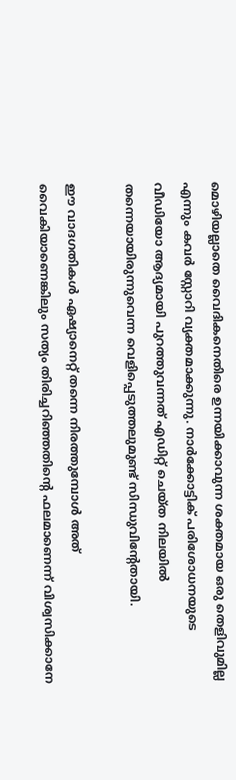മൊഴിയല്ലാതെ വൈദികനെതിരെ ഉന്നയിക്കാവുന്ന ശക്തമായ ഒരു തെളിവുമില്ല എന്നും കവര്‍ സ്റ്റോറി വ്യക്തമാക്കുന്നു. നാര്‍ക്കോട്ടിക് പരിശോധനയുടെ വീഡിയോ ആദ്യമായി പുറത്തുവന്നത് എഡിറ്റ് ചെയ്ത നിലയില്‍ തന്നെയായിരുന്നുവെന്ന വെളിപ്പെടുത്തലുമുണ്ട് സിന്ധുവിന്റേതായി.

ഈ വാദഗതികള്‍ ഏഷ്യാനെറ്റ് തന്നെ നിരത്തുമ്പോള്‍ അത് വൈകിയാണെങ്കിലും സത്യം തിരിച്ചറിഞ്ഞതിന്റെ ഫലമാണെന്ന് വിശ്വസിക്കാനേ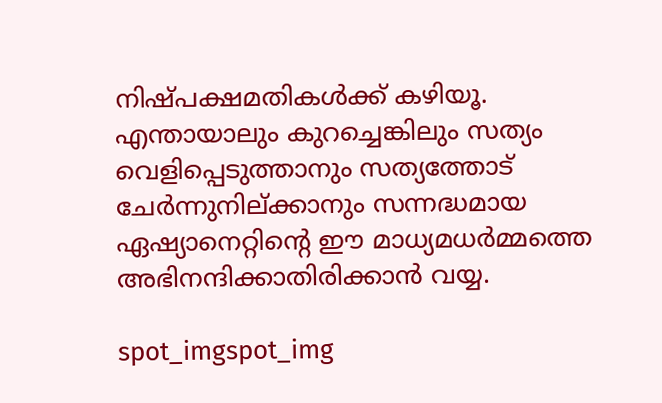നിഷ്പക്ഷമതികള്‍ക്ക് കഴിയൂ. എന്തായാലും കുറച്ചെങ്കിലും സത്യം വെളിപ്പെടുത്താനും സത്യത്തോട് ചേര്‍ന്നുനില്ക്കാനും സന്നദ്ധമായ ഏഷ്യാനെറ്റിന്റെ ഈ മാധ്യമധര്‍മ്മത്തെ അഭിനന്ദിക്കാതിരിക്കാന്‍ വയ്യ.

spot_imgspot_img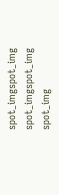spot_imgspot_img
spot_imgspot_img
spot_img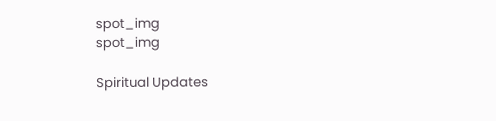spot_img
spot_img

Spiritual Updates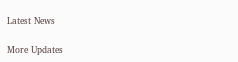Latest News

More Updates